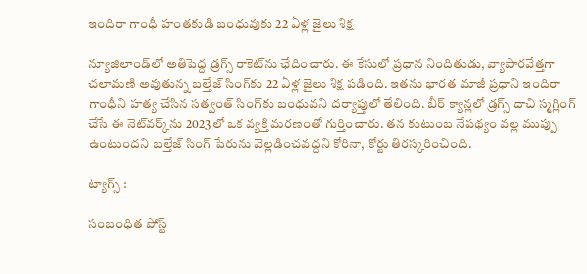ఇందిరా గాంధీ హంతకుడి బంధువుకు 22 ఏళ్ల జైలు శిక్ష

న్యూజిలాండ్‌లో అతిపెద్ద డ్రగ్స్ రాకెట్‌ను ఛేదించారు. ఈ కేసులో ప్రధాన నిందితుడు, వ్యాపారవేత్తగా చలామణి అవుతున్న బల్తేజ్ సింగ్‌కు 22 ఏళ్ల జైలు శిక్ష పడింది. ఇతను భారత మాజీ ప్రధాని ఇందిరా గాంధీని హత్య చేసిన సత్వంత్ సింగ్‌కు బంధువని దర్యాప్తులో తేలింది. బీర్ క్యాన్లలో డ్రగ్స్ దాచి స్మగ్లింగ్ చేసే ఈ నెట్‌వర్క్‌ను 2023లో ఒక వ్యక్తి మరణంతో గుర్తించారు. తన కుటుంబ నేపథ్యం వల్ల ముప్పు ఉంటుందని బల్తేజ్ సింగ్ పేరును వెల్లడించవద్దని కోరినా, కోర్టు తిరస్కరించింది.

ట్యాగ్స్ :

సంబంధిత పోస్ట్